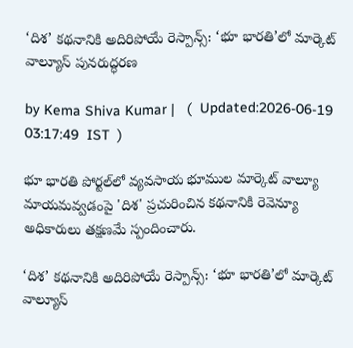‘దిశ’ కథనానికి అదిరిపోయే రెస్పాన్స్: ‘భూ భారతి’లో మార్కెట్ వాల్యూస్ పునరుద్ధరణ

by Kema Shiva Kumar |   (  Updated:2026-06-19 03:17:49  IST  )

భూ భారతి పోర్టల్‌లో వ్యవసాయ భూముల మార్కెట్ వాల్యూ మాయమవ్వడంపై 'దిశ' ప్రచురించిన కథనానికి రెవెన్యూ అధికారులు తక్షణమే స్పందించారు.

‘దిశ’ కథనానికి అదిరిపోయే రెస్పాన్స్: ‘భూ భారతి’లో మార్కెట్ వాల్యూస్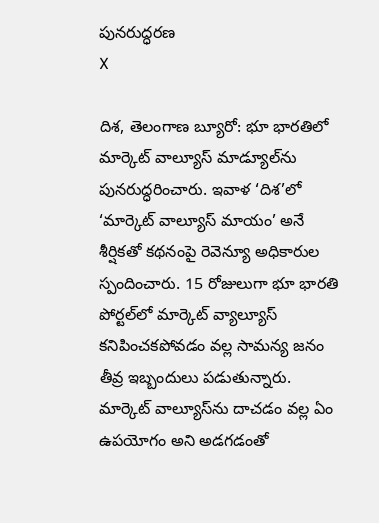పునరుద్ధరణ
X

దిశ, తెలంగాణ బ్యూరో: భూ భారతిలో మార్కెట్ వాల్యూస్ మాడ్యూల్‌ను పునరుద్ధరించారు. ఇవాళ ‘దిశ’లో ‘మార్కెట్ వాల్యూస్ మాయం’ అనే శీర్షికతో కథనంపై రెవెన్యూ అధికారుల స్పందించారు. 15 రోజులుగా భూ భారతి పోర్టల్‌లో మార్కెట్ వ్యాల్యూస్ కనిపించకపోవడం వల్ల సామన్య జనం తీవ్ర ఇబ్బందులు పడుతున్నారు. మార్కెట్ వాల్యూస్‌ను దాచడం వల్ల ఏం ఉపయోగం అని అడగడంతో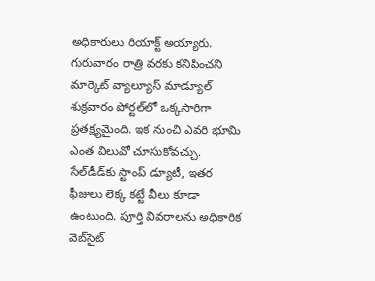అధికారులు రియాక్ట్ అయ్యారు. గురువారం రాత్రి వరకు కనిపించని మార్కెట్ వ్యాల్యూస్ మాడ్యూల్ శుక్రవారం పోర్టల్‌లో ఒక్కసారిగా ప్రతక్ష్యమైంది. ఇక నుంచి ఎవరి భూమి ఎంత విలువో చూసుకోవచ్చు. సేల్‌డీడ్‌కు స్టాంప్ డ్యూటీ, ఇతర ఫీజులు లెక్క కట్టే వీలు కూడా ఉంటుంది. పూర్తి వివరాలను అధికారిక వెబ్‌సైట్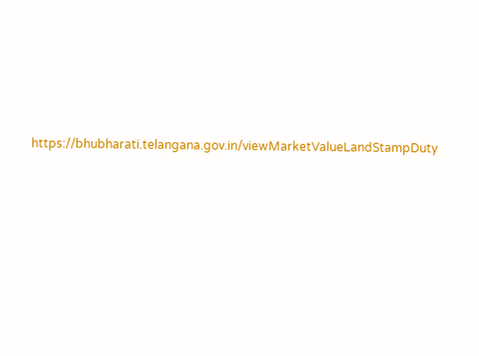https://bhubharati.telangana.gov.in/viewMarketValueLandStampDuty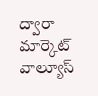ద్వారా మార్కెట్ వాల్యూస్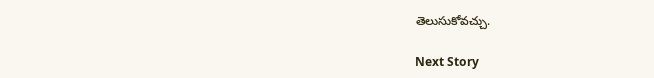తెలుసుకోవచ్చు.

Next Story